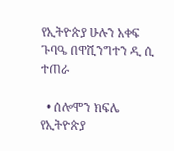የኢትዮጵያ ሁሉን አቀፍ ጉባዔ በዋሺንግተን ዲ ሲ ተጠራ

  • ሰሎሞን ክፍሌ
የኢትዮጵያ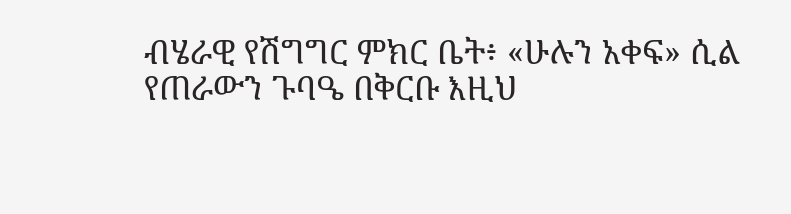ብሄራዊ የሽግግር ምክር ቤት፥ «ሁሉን አቀፍ» ሲል የጠራውን ጉባዔ በቅርቡ እዚህ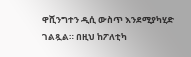ዋሺንግተን ዲሲ ውስጥ እንደሚያካሂድ ገልጿል። በዚህ ከፖለቲካ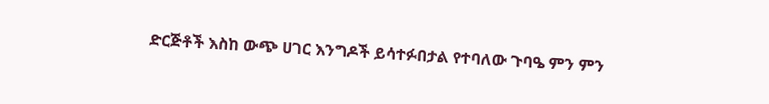ድርጅቶች እስከ ውጭ ሀገር እንግዶች ይሳተፉበታል የተባለው ጉባዔ ምን ምን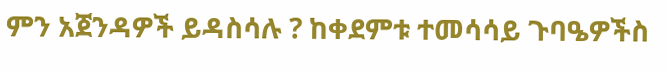ምን አጀንዳዎች ይዳስሳሉ ? ከቀደምቱ ተመሳሳይ ጉባዔዎችስ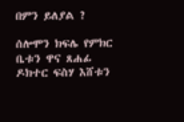በምን ይለያል ?

ሰሎሞን ክፍሌ የምክር ቤቱን ዋና ጸሐፊ ዶክተር ፍስሃ እሸቱን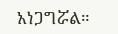አነጋግሯል።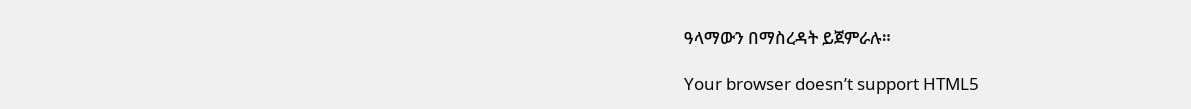ዓላማውን በማስረዳት ይጀምራሉ።

Your browser doesn’t support HTML5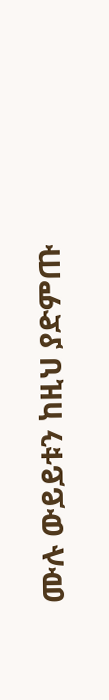ሙሉ ውይይቱን ከዚህ ያድምጡ